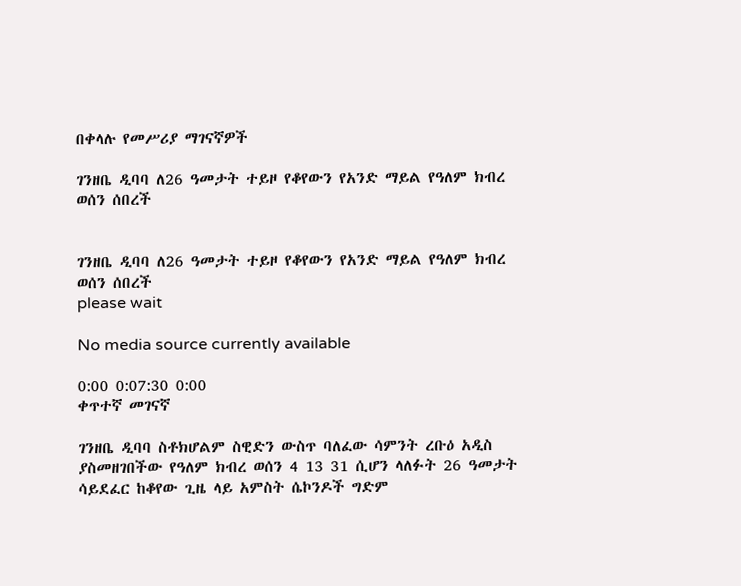በቀላሉ የመሥሪያ ማገናኛዎች

ገንዘቤ ዲባባ ለ26 ዓመታት ተይዞ የቆየውን የአንድ ማይል የዓለም ክብረ ወሰን ሰበረች


ገንዘቤ ዲባባ ለ26 ዓመታት ተይዞ የቆየውን የአንድ ማይል የዓለም ክብረ ወሰን ሰበረች
please wait

No media source currently available

0:00 0:07:30 0:00
ቀጥተኛ መገናኛ

ገንዘቤ ዲባባ ስቶክሆልም ስዊድን ውስጥ ባለፈው ሳምንት ረቡዕ አዲስ ያስመዘገበችው የዓለም ክብረ ወሰን 4 13 31 ሲሆን ላለፉት 26 ዓመታት ሳይደፈር ከቆየው ጊዜ ላይ አምስት ሴኮንዶች ግድም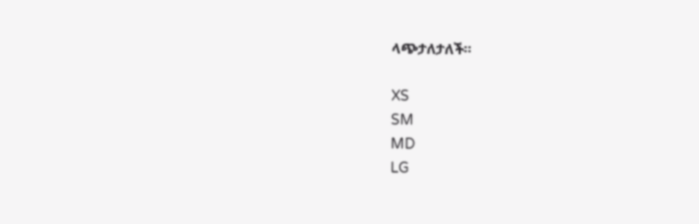ላጭታለታለች።

XS
SM
MD
LG